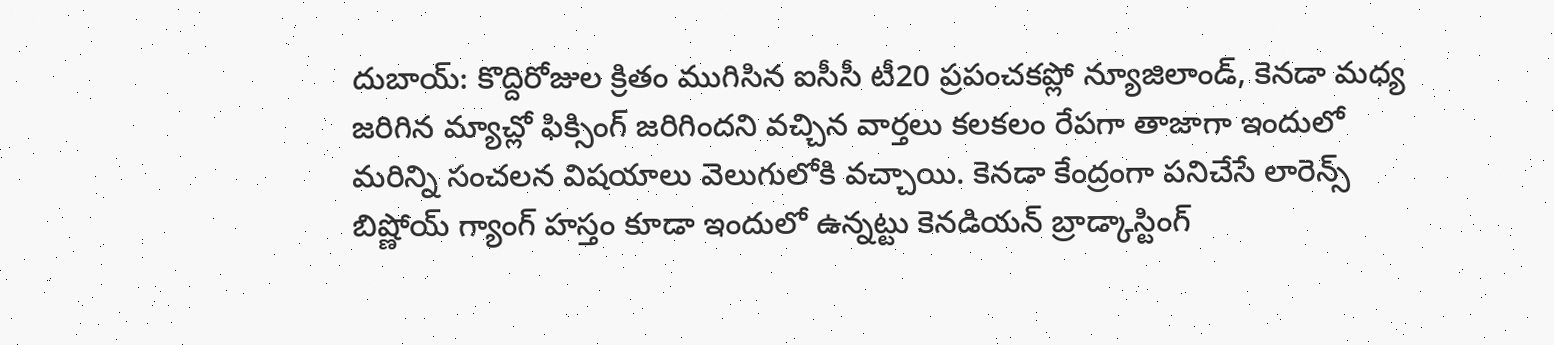దుబాయ్: కొద్దిరోజుల క్రితం ముగిసిన ఐసీసీ టీ20 ప్రపంచకప్లో న్యూజిలాండ్, కెనడా మధ్య జరిగిన మ్యాచ్లో ఫిక్సింగ్ జరిగిందని వచ్చిన వార్తలు కలకలం రేపగా తాజాగా ఇందులో మరిన్ని సంచలన విషయాలు వెలుగులోకి వచ్చాయి. కెనడా కేంద్రంగా పనిచేసే లారెన్స్ బిష్ణోయ్ గ్యాంగ్ హస్తం కూడా ఇందులో ఉన్నట్టు కెనడియన్ బ్రాడ్కాస్టింగ్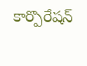కార్పొరేషన్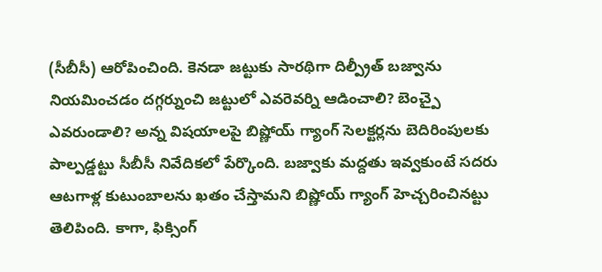(సీబీసీ) ఆరోపించింది. కెనడా జట్టుకు సారథిగా దిల్ప్రీత్ బజ్వాను నియమించడం దగ్గర్నుంచి జట్టులో ఎవరెవర్ని ఆడించాలి? బెంచ్పై ఎవరుండాలి? అన్న విషయాలపై బిష్ణోయ్ గ్యాంగ్ సెలక్టర్లను బెదిరింపులకు పాల్పడ్డట్టు సీబీసీ నివేదికలో పేర్కొంది. బజ్వాకు మద్దతు ఇవ్వకుంటే సదరు ఆటగాళ్ల కుటుంబాలను ఖతం చేస్తామని బిష్ణోయ్ గ్యాంగ్ హెచ్చరించినట్టు తెలిపింది. కాగా, ఫిక్సింగ్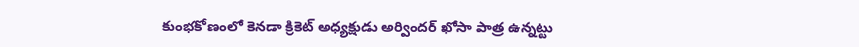కుంభకోణంలో కెనడా క్రికెట్ అధ్యక్షుడు అర్విందర్ ఖోసా పాత్ర ఉన్నట్టు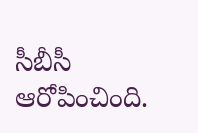సీబీసీ ఆరోపించింది.